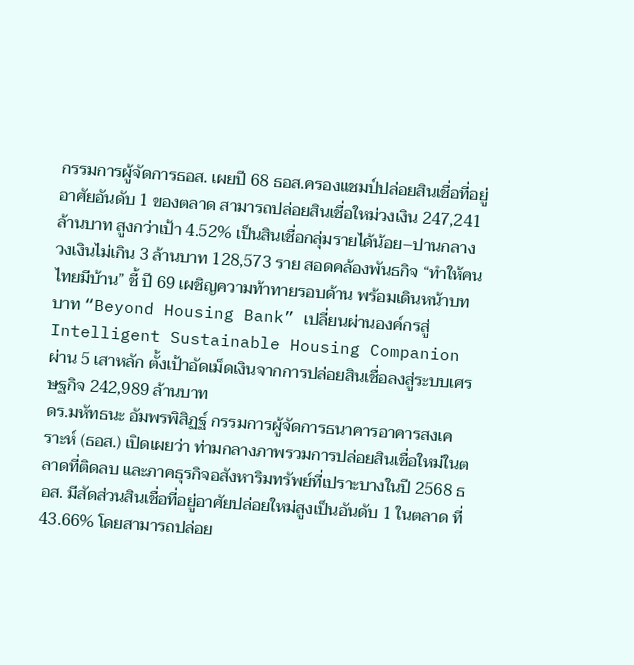กรรมการผู้จัดการธอส. เผยปี 68 ธอส.ครองแชมป์ปล่อยสินเชื่อที่อยู่อาศัยอันดับ 1 ของตลาด สามารถปล่อยสินเชื่อใหม่วงเงิน 247,241 ล้านบาท สูงกว่าเป้า 4.52% เป็นสินเชื่อกลุ่มรายได้น้อย–ปานกลาง วงเงินไม่เกิน 3 ล้านบาท 128,573 ราย สอดคล้องพันธกิจ “ทำให้คนไทยมีบ้าน” ชี้ ปี 69 เผชิญความท้าทายรอบด้าน พร้อมเดินหน้าบทบาท “Beyond Housing Bank” เปลี่ยนผ่านองค์กรสู่ Intelligent Sustainable Housing Companion ผ่าน 5 เสาหลัก ตั้งเป้าอัดเม็ดเงินจากการปล่อยสินเชื่อลงสู่ระบบเศรษฐกิจ 242,989 ล้านบาท
ดร.มหัทธนะ อัมพรพิสิฏฐ์ กรรมการผู้จัดการธนาคารอาคารสงเคราะห์ (ธอส.) เปิดเผยว่า ท่ามกลางภาพรวมการปล่อยสินเชื่อใหม่ในตลาดที่ติดลบ และภาคธุรกิจอสังหาริมทรัพย์ที่เปราะบางในปี 2568 ธอส. มีสัดส่วนสินเชื่อที่อยู่อาศัยปล่อยใหม่สูงเป็นอันดับ 1 ในตลาด ที่ 43.66% โดยสามารถปล่อย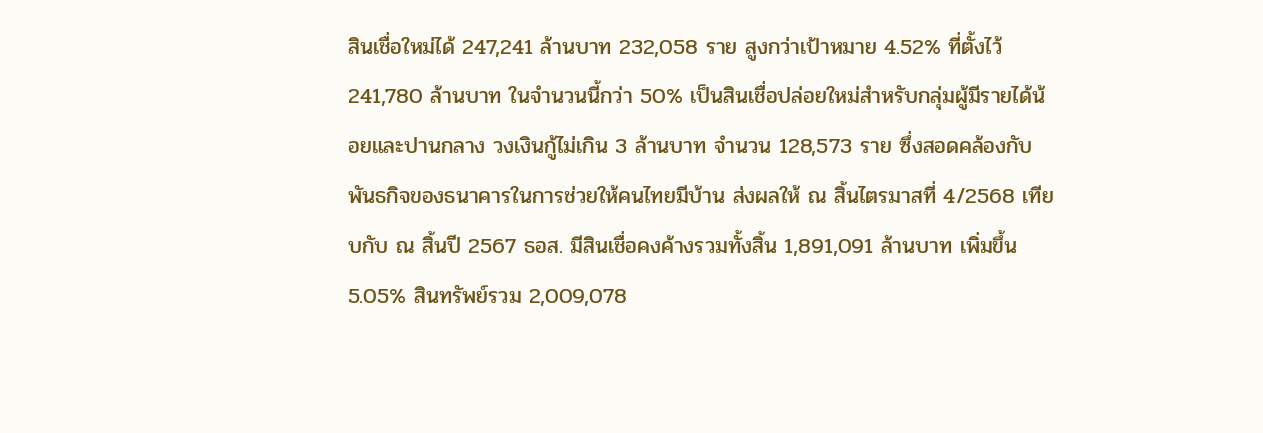สินเชื่อใหม่ได้ 247,241 ล้านบาท 232,058 ราย สูงกว่าเป้าหมาย 4.52% ที่ตั้งไว้ 241,780 ล้านบาท ในจำนวนนี้กว่า 50% เป็นสินเชื่อปล่อยใหม่สำหรับกลุ่มผู้มีรายได้น้อยและปานกลาง วงเงินกู้ไม่เกิน 3 ล้านบาท จำนวน 128,573 ราย ซึ่งสอดคล้องกับพันธกิจของธนาคารในการช่วยให้คนไทยมีบ้าน ส่งผลให้ ณ สิ้นไตรมาสที่ 4/2568 เทียบกับ ณ สิ้นปี 2567 ธอส. มีสินเชื่อคงค้างรวมทั้งสิ้น 1,891,091 ล้านบาท เพิ่มขึ้น 5.05% สินทรัพย์รวม 2,009,078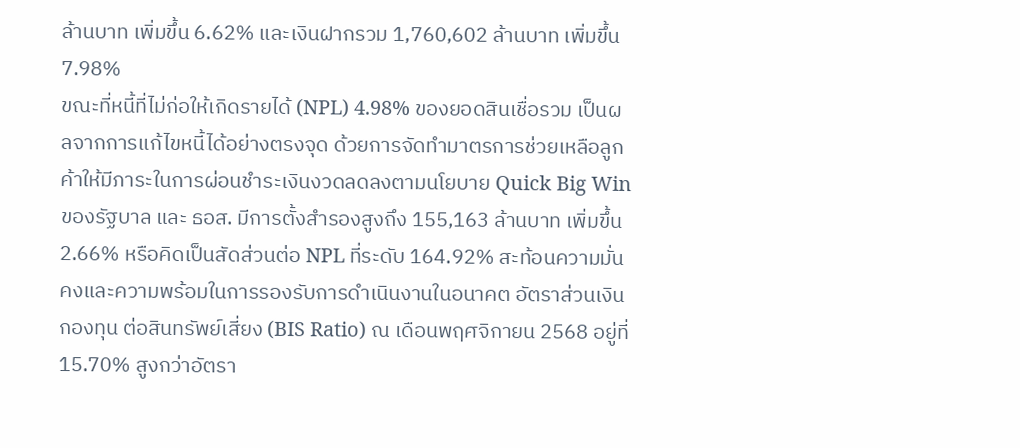ล้านบาท เพิ่มขึ้น 6.62% และเงินฝากรวม 1,760,602 ล้านบาท เพิ่มขึ้น 7.98%
ขณะที่หนี้ที่ไม่ก่อให้เกิดรายได้ (NPL) 4.98% ของยอดสินเชื่อรวม เป็นผลจากการแก้ไขหนี้ได้อย่างตรงจุด ด้วยการจัดทำมาตรการช่วยเหลือลูกค้าให้มีภาระในการผ่อนชำระเงินงวดลดลงตามนโยบาย Quick Big Win ของรัฐบาล และ ธอส. มีการตั้งสำรองสูงถึง 155,163 ล้านบาท เพิ่มขึ้น 2.66% หรือคิดเป็นสัดส่วนต่อ NPL ที่ระดับ 164.92% สะท้อนความมั่นคงและความพร้อมในการรองรับการดำเนินงานในอนาคต อัตราส่วนเงินกองทุน ต่อสินทรัพย์เสี่ยง (BIS Ratio) ณ เดือนพฤศจิกายน 2568 อยู่ที่ 15.70% สูงกว่าอัตรา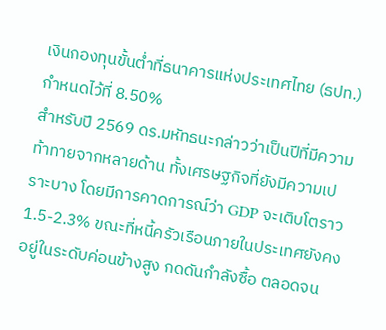เงินกองทุนขั้นต่ำที่ธนาคารแห่งประเทศไทย (ธปท.) กำหนดไว้ที่ 8.50%
สำหรับปี 2569 ดร.มหัทธนะกล่าวว่าเป็นปีที่มีความท้าทายจากหลายด้าน ทั้งเศรษฐกิจที่ยังมีความเปราะบาง โดยมีการคาดการณ์ว่า GDP จะเติบโตราว 1.5-2.3% ขณะที่หนี้ครัวเรือนภายในประเทศยังคงอยู่ในระดับค่อนข้างสูง กดดันกำลังซื้อ ตลอดจน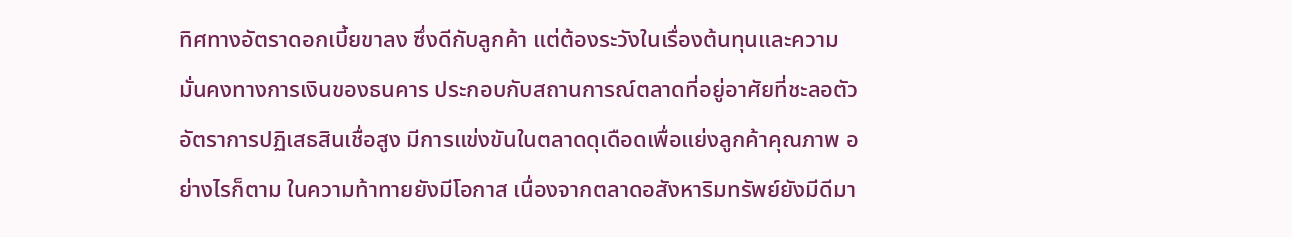ทิศทางอัตราดอกเบี้ยขาลง ซึ่งดีกับลูกค้า แต่ต้องระวังในเรื่องต้นทุนและความมั่นคงทางการเงินของธนคาร ประกอบกับสถานการณ์ตลาดที่อยู่อาศัยที่ชะลอตัว อัตราการปฏิเสธสินเชื่อสูง มีการแข่งขันในตลาดดุเดือดเพื่อแย่งลูกค้าคุณภาพ อย่างไรก็ตาม ในความท้าทายยังมีโอกาส เนื่องจากตลาดอสังหาริมทรัพย์ยังมีดีมา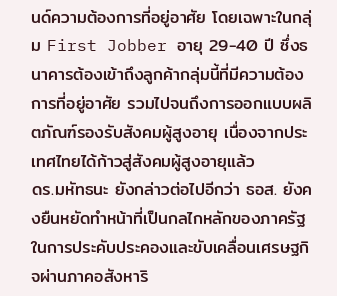นด์ความต้องการที่อยู่อาศัย โดยเฉพาะในกลุ่ม First Jobber อายุ 29-40 ปี ซึ่งธนาคารต้องเข้าถึงลูกค้ากลุ่มนี้ที่มีความต้องการที่อยู่อาศัย รวมไปจนถึงการออกแบบผลิตภัณฑ์รองรับสังคมผู้สูงอายุ เนื่องจากประเทศไทยได้ก้าวสู่สังคมผู้สูงอายุแล้ว
ดร.มหัทธนะ ยังกล่าวต่อไปอีกว่า ธอส. ยังคงยืนหยัดทำหน้าที่เป็นกลไกหลักของภาครัฐในการประคับประคองและขับเคลื่อนเศรษฐกิจผ่านภาคอสังหาริ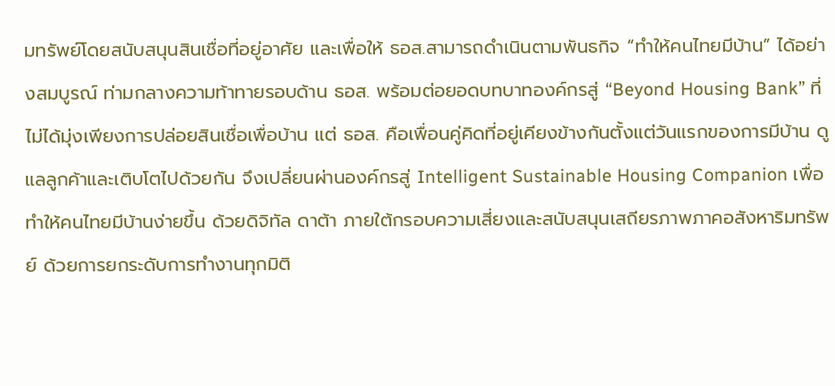มทรัพย์โดยสนับสนุนสินเชื่อที่อยู่อาศัย และเพื่อให้ ธอส.สามารถดำเนินตามพันธกิจ “ทำให้คนไทยมีบ้าน” ได้อย่างสมบูรณ์ ท่ามกลางความท้าทายรอบด้าน ธอส. พร้อมต่อยอดบทบาทองค์กรสู่ “Beyond Housing Bank” ที่ไม่ได้มุ่งเพียงการปล่อยสินเชื่อเพื่อบ้าน แต่ ธอส. คือเพื่อนคู่คิดที่อยู่เคียงข้างกันตั้งแต่วันแรกของการมีบ้าน ดูแลลูกค้าและเติบโตไปด้วยกัน จึงเปลี่ยนผ่านองค์กรสู่ Intelligent Sustainable Housing Companion เพื่อทำให้คนไทยมีบ้านง่ายขึ้น ด้วยดิจิทัล ดาต้า ภายใต้กรอบความเสี่ยงและสนับสนุนเสถียรภาพภาคอสังหาริมทรัพย์ ด้วยการยกระดับการทำงานทุกมิติ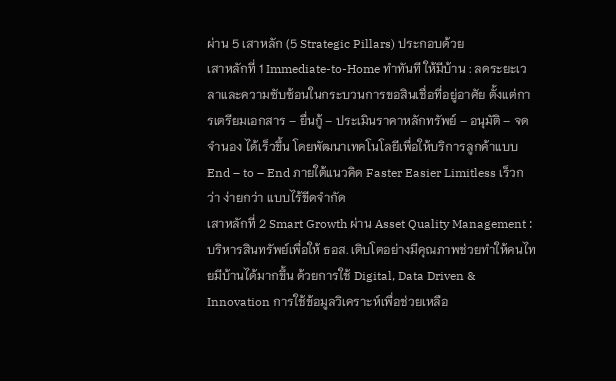ผ่าน 5 เสาหลัก (5 Strategic Pillars) ประกอบด้วย
เสาหลักที่ 1 Immediate-to-Home ทำทันที ให้มีบ้าน : ลดระยะเวลาและความซับซ้อนในกระบวนการขอสินเชื่อที่อยู่อาศัย ตั้งแต่การเตรียมเอกสาร – ยื่นกู้ – ประเมินราคาหลักทรัพย์ – อนุมัติ – จดจำนอง ได้เร็วขึ้น โดยพัฒนาเทคโนโลยีเพื่อให้บริการลูกค้าแบบ End – to – End ภายใต้แนวคิด Faster Easier Limitless เร็วกว่า ง่ายกว่า แบบไร้ขีดจำกัด
เสาหลักที่ 2 Smart Growth ผ่าน Asset Quality Management : บริหารสินทรัพย์เพื่อให้ ธอส. เติบโตอย่างมีคุณภาพช่วยทำให้คนไทยมีบ้านได้มากขึ้น ด้วยการใช้ Digital, Data Driven & Innovation การใช้ข้อมูลวิเคราะห์เพื่อช่วยเหลือ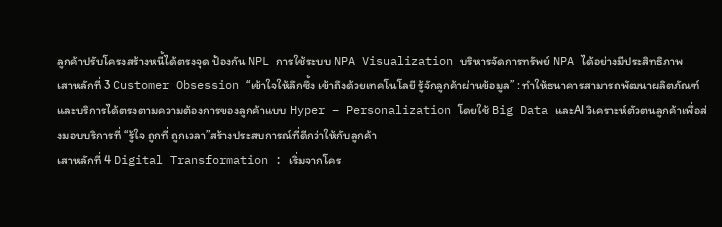ลูกค้าปรับโครงสร้างหนี้ได้ตรงจุด ป้องกัน NPL การใช้ระบบ NPA Visualization บริหารจัดการทรัพย์ NPA ได้อย่างมีประสิทธิภาพ
เสาหลักที่ 3 Customer Obsession “เข้าใจให้ลึกซึ้ง เข้าถึงด้วยเทคโนโลยี รู้จักลูกค้าผ่านข้อมูล” : ทำให้ธนาคารสามารถพัฒนาผลิตภัณฑ์และบริการได้ตรงตามความต้องการของลูกค้าแบบ Hyper – Personalization โดยใช้ Big Data และAI วิเคราะห์ตัวตนลูกค้าเพื่อส่งมอบบริการที่ “รู้ใจ ถูกที่ ถูกเวลา”สร้างประสบการณ์ที่ดีกว่าให้กับลูกค้า
เสาหลักที่ 4 Digital Transformation : เริ่มจากโคร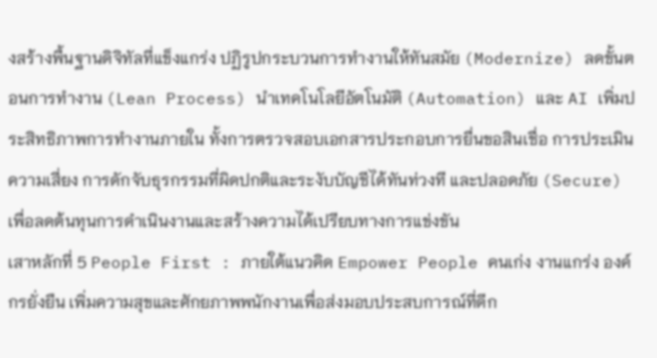งสร้างพื้นฐานดิจิทัลที่แข็งแกร่ง ปฏิรูปกระบวนการทำงานให้ทันสมัย (Modernize) ลดขั้นตอนการทำงาน (Lean Process) นำเทคโนโลยีอัตโนมัติ (Automation) และ AI เพิ่มประสิทธิภาพการทำงานภายใน ทั้งการตรวจสอบเอกสารประกอบการยื่นขอสินเชื่อ การประเมินความเสี่ยง การดักจับธุรกรรมที่ผิดปกติและระงับบัญชีได้ทันท่วงที และปลอดภัย (Secure) เพื่อลดต้นทุนการดำเนินงานและสร้างความได้เปรียบทางการแข่งขัน
เสาหลักที่ 5 People First : ภายใต้แนวคิด Empower People คนเก่ง งานแกร่ง องค์กรยั่งยืน เพิ่มความสุขและศักยภาพพนักงานเพื่อส่งมอบประสบการณ์ที่ดีก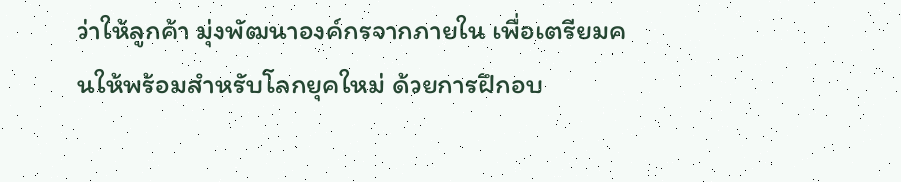ว่าให้ลูกค้า มุ่งพัฒนาองค์กรจากภายใน เพื่อเตรียมคนให้พร้อมสำหรับโลกยุคใหม่ ด้วยการฝึกอบ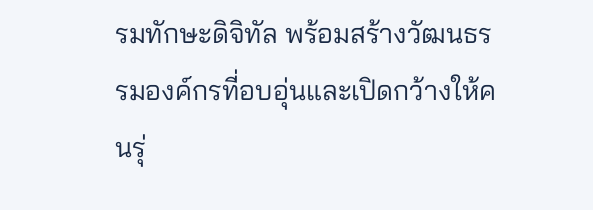รมทักษะดิจิทัล พร้อมสร้างวัฒนธรรมองค์กรที่อบอุ่นและเปิดกว้างให้คนรุ่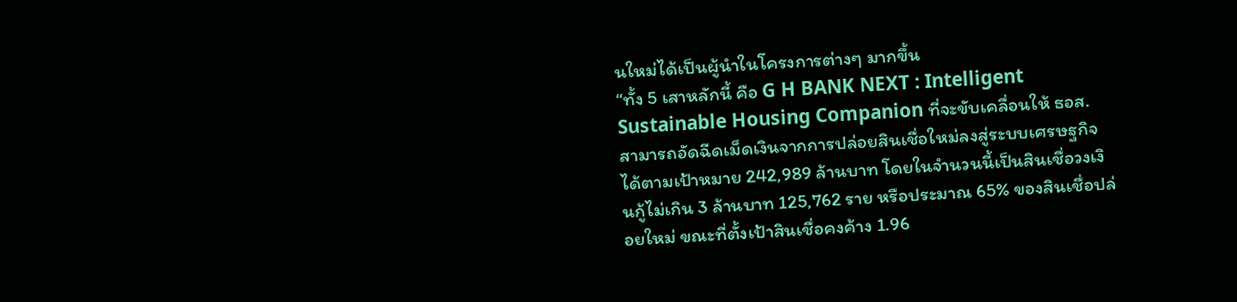นใหม่ได้เป็นผู้นำในโครงการต่างๆ มากขึ้น
“ทั้ง 5 เสาหลักนี้ คือ G H BANK NEXT : Intelligent Sustainable Housing Companion ที่จะขับเคลื่อนให้ ธอส. สามารถอัดฉีดเม็ดเงินจากการปล่อยสินเชื่อใหม่ลงสู่ระบบเศรษฐกิจได้ตามเป้าหมาย 242,989 ล้านบาท โดยในจำนวนนี้เป็นสินเชื่อวงเงินกู้ไม่เกิน 3 ล้านบาท 125,762 ราย หรือประมาณ 65% ของสินเชื่อปล่อยใหม่ ขณะที่ตั้งเป้าสินเชื่อคงค้าง 1.96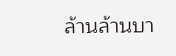ล้านล้านบา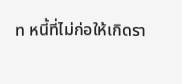ท หนี้ที่ไม่ก่อให้เกิดรา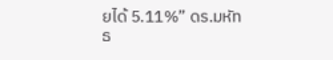ยได้ 5.11%” ดร.มหัทธ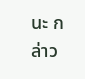นะ กล่าว